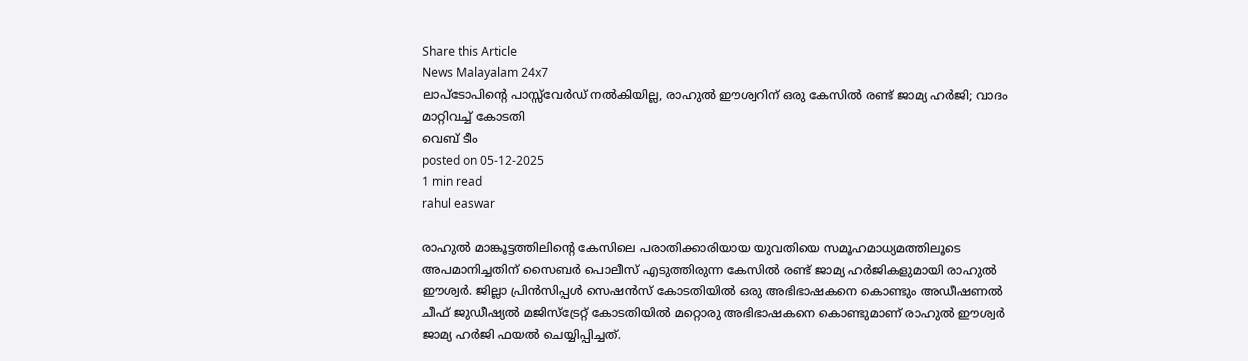Share this Article
News Malayalam 24x7
ലാപ്ടോപിന്റെ പാസ്സ്‌വേർഡ് നൽകിയില്ല, രാഹുല്‍ ഈശ്വറിന് ഒരു കേസില്‍ രണ്ട് ജാമ്യ ഹര്‍ജി; വാദം മാറ്റിവച്ച് കോടതി
വെബ് ടീം
posted on 05-12-2025
1 min read
rahul easwar

രാഹുൽ മാങ്കൂട്ടത്തിലിന്റെ കേസിലെ പരാതിക്കാരിയായ യുവതിയെ സമൂഹമാധ്യമത്തിലൂടെ അപമാനിച്ചതിന് സൈബര്‍ പൊലീസ് എടുത്തിരുന്ന കേസില്‍ രണ്ട് ജാമ്യ ഹര്‍ജികളുമായി രാഹുല്‍ ഈശ്വര്‍. ജില്ലാ പ്രിന്‍സിപ്പള്‍ സെഷന്‍സ് കോടതിയില്‍ ഒരു അഭിഭാഷകനെ കൊണ്ടും അഡീഷണല്‍ ചീഫ് ജുഡീഷ്യല്‍ മജിസ്‌ട്രേറ്റ് കോടതിയില്‍ മറ്റൊരു അഭിഭാഷകനെ കൊണ്ടുമാണ് രാഹുല്‍ ഈശ്വര്‍ ജാമ്യ ഹര്‍ജി ഫയല്‍ ചെയ്യിപ്പിച്ചത്.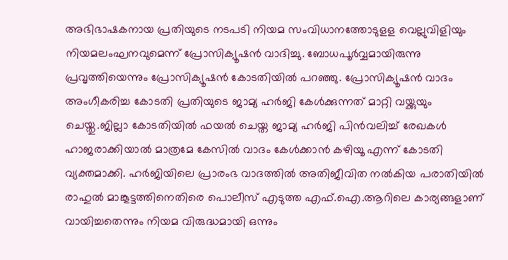അഭിഭാഷകനായ പ്രതിയുടെ നടപടി നിയമ സംവിധാനത്തോടുളള വെല്ലുവിളിയും നിയമലംഘനവുമെന്ന് പ്രോസിക്യൂഷന്‍ വാദിച്ചു. ബോധപൂര്‍വ്വമായിരുന്നു പ്രവൃത്തിയെന്നും പ്രോസിക്യൂഷന്‍ കോടതിയില്‍ പറഞ്ഞു. പ്രോസിക്യൂഷന്‍ വാദം അംഗീകരിച്ച കോടതി പ്രതിയുടെ ജാമ്യ ഹര്‍ജി കേള്‍ക്കുന്നത് മാറ്റി വയ്ക്കുയും ചെയ്തു.ജില്ലാ കോടതിയില്‍ ഫയല്‍ ചെയ്ത ജാമ്യ ഹര്‍ജി പിന്‍വലിച്ച് രേഖകള്‍ ഹാജരാക്കിയാല്‍ മാത്രമേ കേസില്‍ വാദം കേള്‍ക്കാന്‍ കഴിയൂ എന്ന് കോടതി വ്യക്തമാക്കി. ഹര്‍ജിയിലെ പ്രാരംഭ വാദത്തില്‍ അതിജീവിത നല്‍കിയ പരാതിയില്‍ രാഹുല്‍ മാങ്കൂട്ടത്തിനെതിരെ പൊലീസ് എടുത്ത എഫ്.ഐ.ആറിലെ കാര്യങ്ങളാണ് വായിച്ചതെന്നും നിയമ വിരുദ്ധമായി ഒന്നും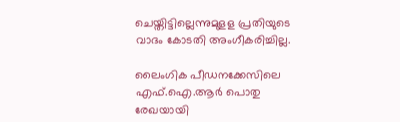ചെയ്തിട്ടില്ലെന്നുമുളള പ്രതിയുടെ വാദം കോടതി അംഗീകരിച്ചില്ല.

ലൈംഗിക പീഡനക്കേസിലെ എഫ്.ഐ.ആര്‍ പൊതു രേഖയായി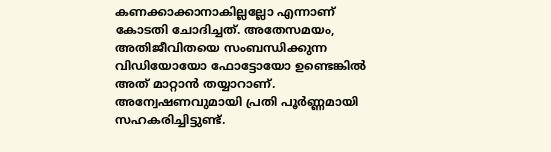കണക്കാക്കാനാകില്ലല്ലോ എന്നാണ് കോടതി ചോദിച്ചത്. അതേസമയം, അതിജീവിതയെ സംബന്ധിക്കുന്ന വിഡിയോയോ ഫോട്ടോയോ ഉണ്ടെങ്കില്‍ അത് മാറ്റാന്‍ തയ്യാറാണ്. അന്വേഷണവുമായി പ്രതി പൂര്‍ണ്ണമായി സഹകരിച്ചിട്ടുണ്ട്.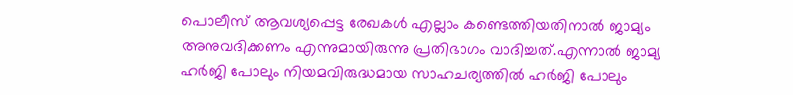പൊലീസ് ആവശ്യപ്പെട്ട രേഖകള്‍ എല്ലാം കണ്ടെത്തിയതിനാല്‍ ജാമ്യം അനുവദിക്കണം എന്നുമായിരുന്നു പ്രതിഭാഗം വാദിച്ചത്.എന്നാല്‍ ജാമ്യ ഹര്‍ജി പോലും നിയമവിരുദ്ധമായ സാഹചര്യത്തില്‍ ഹര്‍ജി പോലും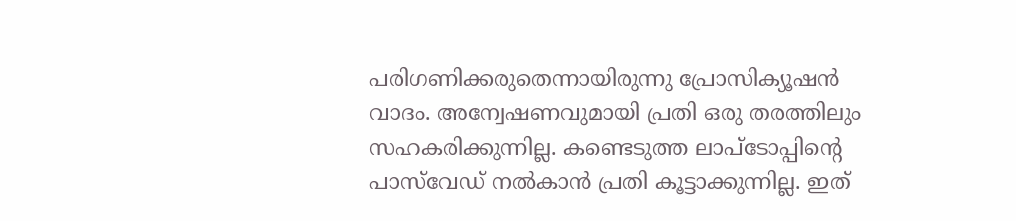പരിഗണിക്കരുതെന്നായിരുന്നു പ്രോസിക്യൂഷന്‍ വാദം. അന്വേഷണവുമായി പ്രതി ഒരു തരത്തിലും സഹകരിക്കുന്നില്ല. കണ്ടെടുത്ത ലാപ്ടോപ്പിന്റെ പാസ്‌വേഡ് നല്‍കാന്‍ പ്രതി കൂട്ടാക്കുന്നില്ല. ഇത്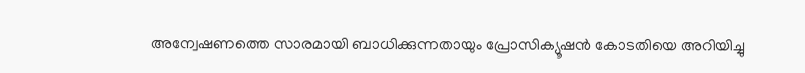അന്വേഷണത്തെ സാരമായി ബാധിക്കുന്നതായും പ്രോസിക്യൂഷന്‍ കോടതിയെ അറിയിച്ചു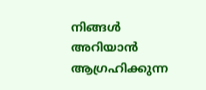നിങ്ങൾ അറിയാൻ ആഗ്രഹിക്കുന്ന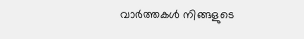വാർത്തകൾ നിങ്ങളുടെ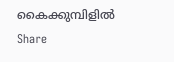കൈക്കുമ്പിളിൽ
Share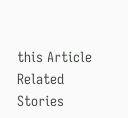this Article
Related Stories